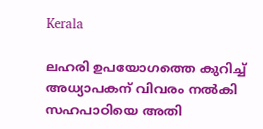Kerala

ലഹരി ഉപയോഗത്തെ കുറിച്ച് അധ്യാപകന് വിവരം നൽകി സഹപാഠിയെ അതി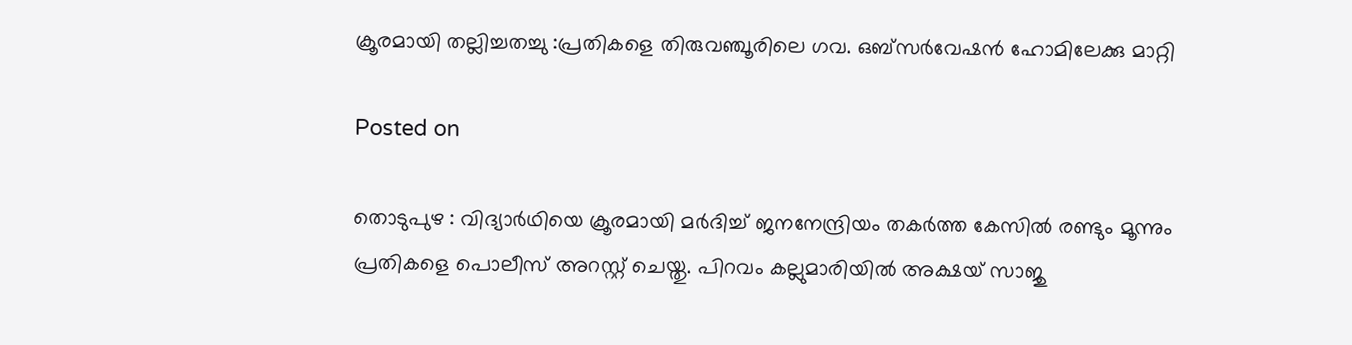ക്രൂരമായി തല്ലിച്ചതച്ചു :പ്രതികളെ തിരുവഞ്ചൂരിലെ ഗവ. ഒബ്സർവേഷൻ ഹോമിലേക്കു മാറ്റി

Posted on

തൊടുപുഴ : വിദ്യാർഥിയെ ക്രൂരമായി മർദിച്ച്‌ ജനനേന്ദ്രിയം തകർത്ത കേസിൽ രണ്ടും മൂന്നും പ്രതികളെ പൊലീസ് അറസ്റ്റ് ചെയ്തു. പിറവം കല്ലുമാരിയിൽ അക്ഷയ് സാജു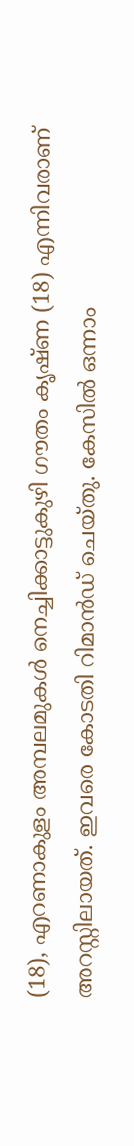(18), എറണാകുളം അമ്പലമുകൾ നെച്ചിക്കാട്ടുകുഴി ഗൗതം കൃഷ്ണ (18) എന്നിവരാണ് അറസ്റ്റിലായത്. ഇവരെ കോടതി റിമാൻഡ് ചെയ്തു. കേസിൽ ഒന്നാം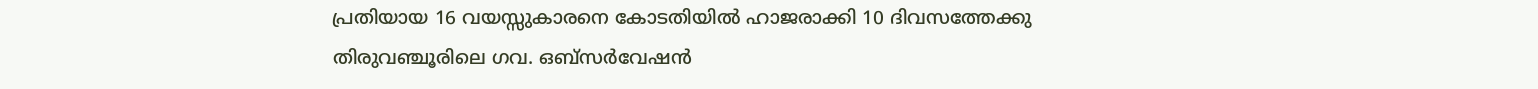പ്രതിയായ 16 വയസ്സുകാരനെ കോടതിയിൽ ഹാജരാക്കി 10 ദിവസത്തേക്കു തിരുവഞ്ചൂരിലെ ഗവ. ഒബ്സർവേഷൻ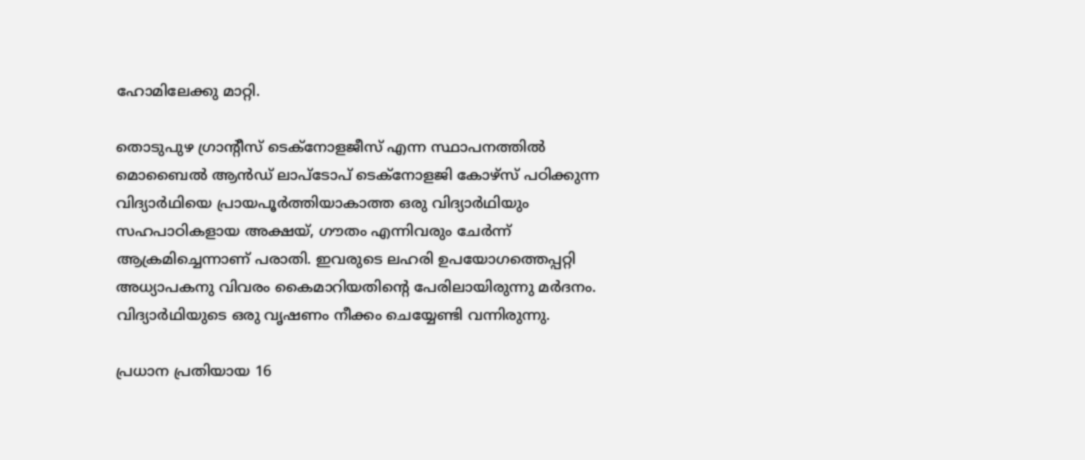ഹോമിലേക്കു മാറ്റി.

തൊടുപുഴ ഗ്രാന്റീസ് ടെക്നോളജീസ് എന്ന സ്ഥാപനത്തിൽ മൊബൈൽ ആൻഡ് ലാപ്‌ടോപ് ടെക്നോളജി കോഴ്സ് പഠിക്കുന്ന വിദ്യാർഥിയെ പ്രായപൂർത്തിയാകാത്ത ഒരു വിദ്യാർഥിയും സഹപാഠികളായ അക്ഷയ്‌, ഗ‍ൗതം എന്നിവരും ചേർന്ന്‌ ആക്രമിച്ചെന്നാണ് പരാതി. ഇവരുടെ ലഹരി ഉപയോഗത്തെപ്പറ്റി അധ്യാപകനു വിവരം കൈമാറിയതിന്റെ പേരിലായിരുന്നു മർദനം. വിദ്യാർഥിയുടെ ഒരു വൃഷണം നീക്കം ചെയ്യേണ്ടി വന്നിരുന്നു.

പ്രധാന പ്രതിയായ 16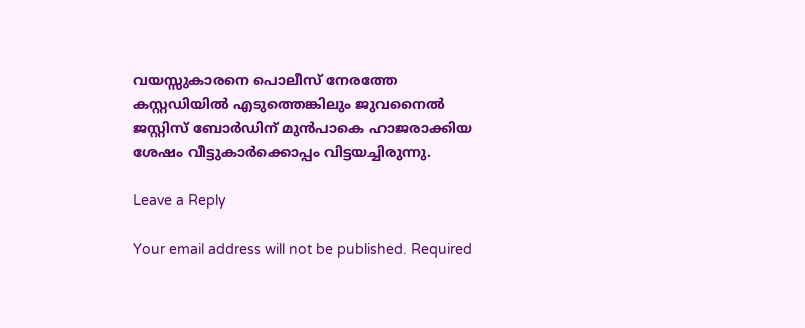വയസ്സുകാരനെ പൊലീസ് നേരത്തേ കസ്റ്റഡിയിൽ എടുത്തെങ്കിലും ജുവനൈൽ ജസ്റ്റിസ് ബോർഡിന് മുൻപാകെ ഹാജരാക്കിയ ശേഷം വീട്ടുകാർക്കൊപ്പം വിട്ടയച്ചിരുന്നു.

Leave a Reply

Your email address will not be published. Required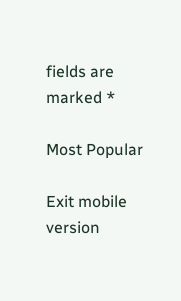fields are marked *

Most Popular

Exit mobile version